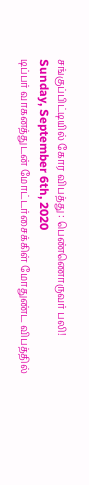சங்குப்பிட்டியில் கோர விபத்து : பெண்ணொருவர் பலி!
Sunday, September 6th, 2020
டிப்பர் வாகனத்துடன் மோட்டர்சைக்கிள் மோதுண்ட விபத்தில்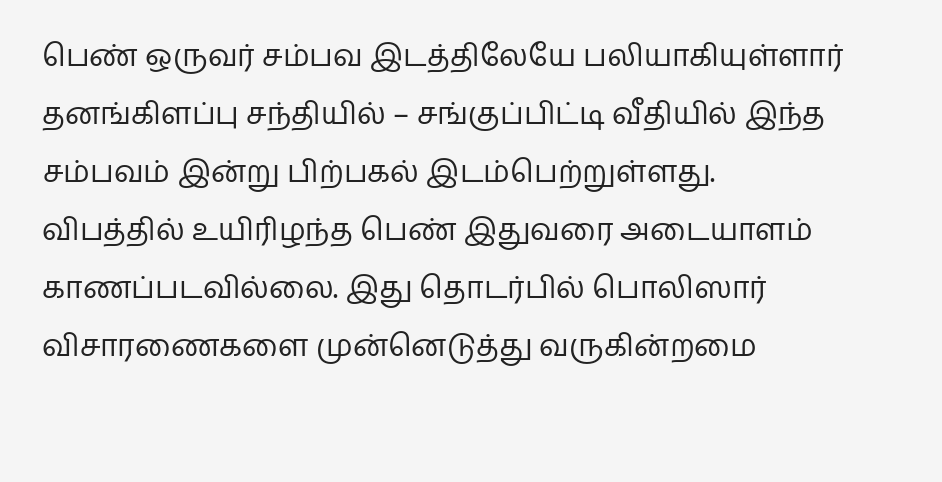பெண் ஒருவர் சம்பவ இடத்திலேயே பலியாகியுள்ளார்
தனங்கிளப்பு சந்தியில் – சங்குப்பிட்டி வீதியில் இந்த சம்பவம் இன்று பிற்பகல் இடம்பெற்றுள்ளது.
விபத்தில் உயிரிழந்த பெண் இதுவரை அடையாளம் காணப்படவில்லை. இது தொடர்பில் பொலிஸார் விசாரணைகளை முன்னெடுத்து வருகின்றமை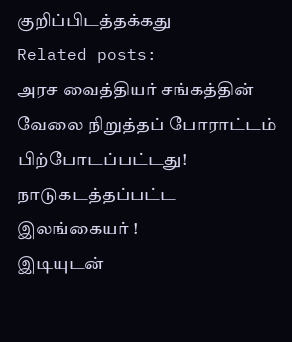குறிப்பிடத்தக்கது
Related posts:
அரச வைத்தியர் சங்கத்தின் வேலை நிறுத்தப் போராட்டம் பிற்போடப்பட்டது!
நாடுகடத்தப்பட்ட இலங்கையர் !
இடியுடன்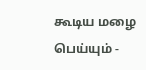கூடிய மழை பெய்யும் -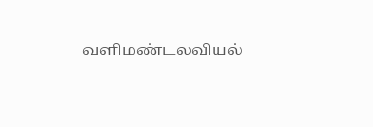வளிமண்டலவியல்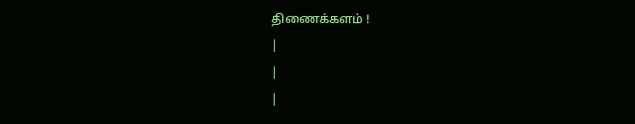திணைக்களம் !
|
|
|